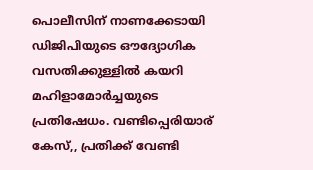പൊലീസിന് നാണക്കേടായി ഡിജിപിയുടെ ഔദ്യോഗിക വസതിക്കുള്ളിൽ കയറി മഹിളാമോർച്ചയുടെ പ്രതിഷേധം. വണ്ടിപ്പെരിയാര് കേസ്,, പ്രതിക്ക് വേണ്ടി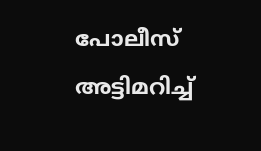പോലീസ് അട്ടിമറിച്ച്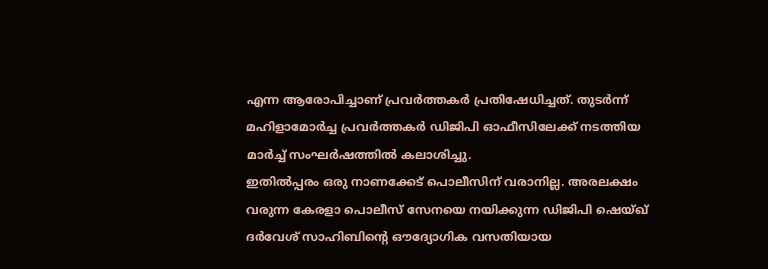എന്ന ആരോപിച്ചാണ് പ്രവർത്തകർ പ്രതിഷേധിച്ചത്. തുടർന്ന് മഹിളാമോർച്ച പ്രവർത്തകർ ഡിജിപി ഓഫീസിലേക്ക് നടത്തിയ മാർച്ച് സംഘർഷത്തിൽ കലാശിച്ചു.
ഇതിൽപ്പരം ഒരു നാണക്കേട് പൊലീസിന് വരാനില്ല. അരലക്ഷം വരുന്ന കേരളാ പൊലീസ് സേനയെ നയിക്കുന്ന ഡിജിപി ഷെയ്ഖ് ദർവേശ് സാഹിബിന്റെ ഔദ്യോഗിക വസതിയായ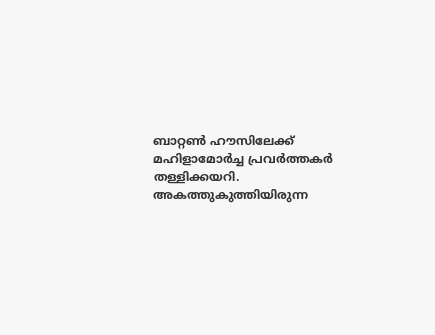ബാറ്റൺ ഹൗസിലേക്ക് മഹിളാമോർച്ച പ്രവർത്തകർ തള്ളിക്കയറി. അകത്തുകുത്തിയിരുന്ന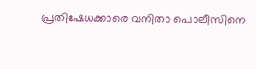പ്രതിഷേധക്കാരെ വനിതാ പൊലീസിനെ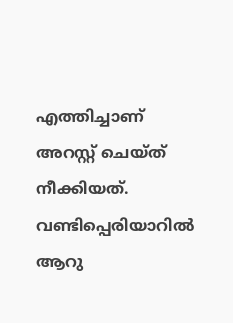എത്തിച്ചാണ് അറസ്റ്റ് ചെയ്ത് നീക്കിയത്.
വണ്ടിപ്പെരിയാറിൽ ആറു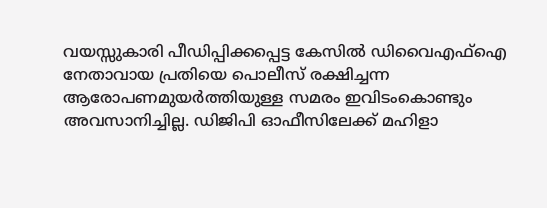വയസ്സുകാരി പീഡിപ്പിക്കപ്പെട്ട കേസിൽ ഡിവൈഎഫ്ഐ നേതാവായ പ്രതിയെ പൊലീസ് രക്ഷിച്ചന്ന ആരോപണമുയർത്തിയുള്ള സമരം ഇവിടംകൊണ്ടും അവസാനിച്ചില്ല. ഡിജിപി ഓഫീസിലേക്ക് മഹിളാ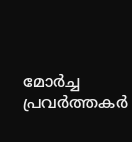മോർച്ച പ്രവർത്തകർ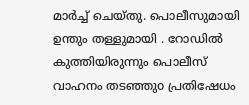മാർച്ച് ചെയ്തു. പൊലീസുമായി ഉന്തും തള്ളുമായി . റോഡിൽ കുത്തിയിരുന്നും പൊലീസ് വാഹനം തടഞ്ഞുo പ്രതിഷേധം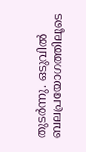തുടർന്നു. ഒടുവിൽ ബലപ്രയോഗത്തിലൂടെ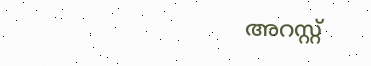അറസ്റ്റ്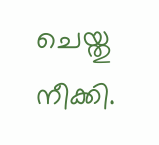ചെയ്തു നീക്കി.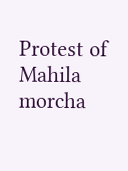Protest of Mahila morcha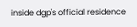inside dgp's official residence